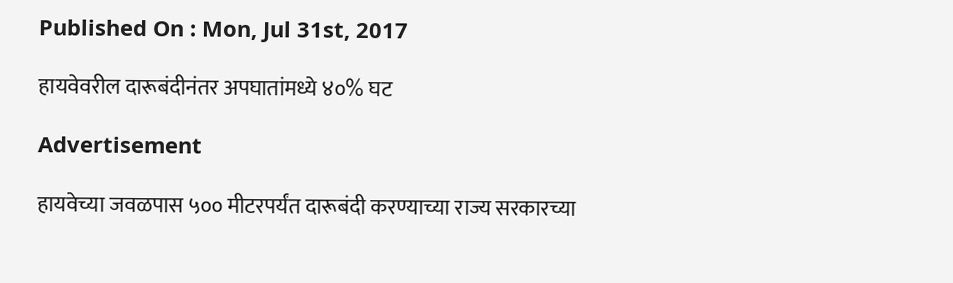Published On : Mon, Jul 31st, 2017

हायवेवरील दारूबंदीनंतर अपघातांमध्ये ४०% घट

Advertisement

हायवेच्या जवळपास ५०० मीटरपर्यंत दारूबंदी करण्याच्या राज्य सरकारच्या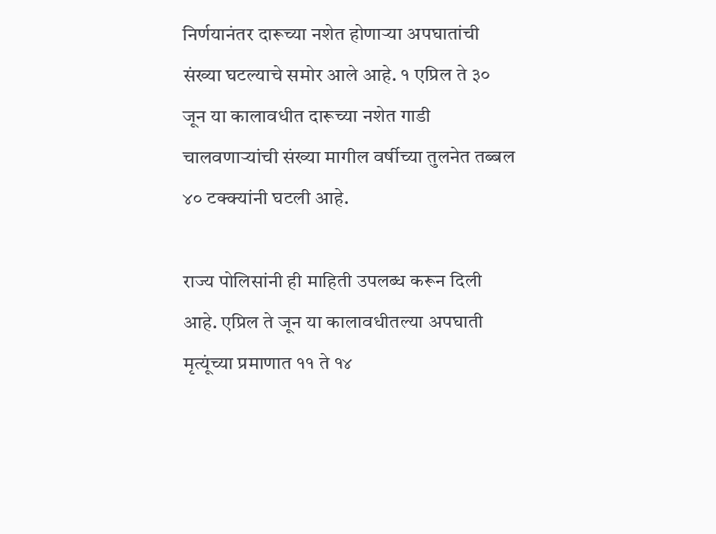निर्णयानंतर दारूच्या नशेत होणाऱ्या अपघातांची संख्या घटल्याचे समोर आले आहे. १ एप्रिल ते ३० जून या कालावधीत दारूच्या नशेत गाडी चालवणाऱ्यांची संख्या मागील वर्षीच्या तुलनेत तब्बल ४० टक्क्यांनी घटली आहे.

राज्य पोलिसांनी ही माहिती उपलब्ध करून दिली आहे. एप्रिल ते जून या कालावधीतल्या अपघाती मृत्यूंच्या प्रमाणात ११ ते १४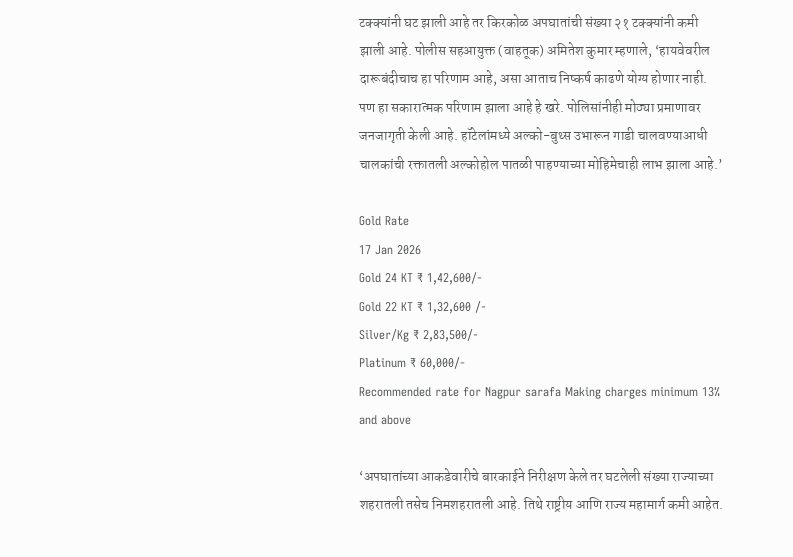टक्क्यांनी घट झाली आहे तर किरकोळ अपघातांची संख्या २१ टक्क्यांनी कमी झाली आहे. पोलीस सहआयुक्त (वाहतूक) अमितेश कुमार म्हणाले, ‘हायवेवरील दारूबंदीचाच हा परिणाम आहे, असा आताच निष्कर्ष काढणे योग्य होणार नाही. पण हा सकारात्मक परिणाम झाला आहे हे खरे. पोलिसांनीही मोठ्या प्रमाणावर जनजागृती केली आहे. हॉटेलांमध्ये अल्को-बुथ्स उभारून गाडी चालवण्याआधी चालकांची रक्तातली अल्कोहोल पातळी पाहण्याच्या मोहिमेचाही लाभ झाला आहे.’

Gold Rate
17 Jan 2026
Gold 24 KT ₹ 1,42,600/-
Gold 22 KT ₹ 1,32,600 /-
Silver/Kg ₹ 2,83,500/-
Platinum ₹ 60,000/-
Recommended rate for Nagpur sarafa Making charges minimum 13% and above

‘अपघातांच्या आकडेवारीचे बारकाईने निरीक्षण केले तर घटलेली संख्या राज्याच्या शहरातली तसेच निमशहरातली आहे. तिथे राष्ट्रीय आणि राज्य महामार्ग कमी आहेत.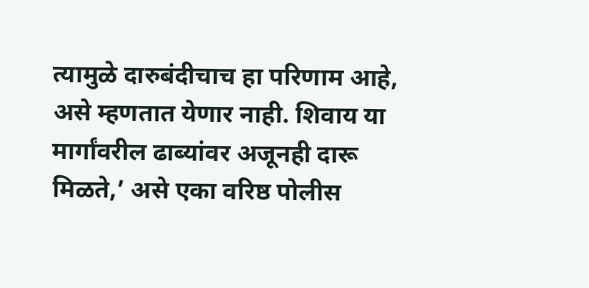त्यामुळे दारुबंदीचाच हा परिणाम आहे, असे म्हणतात येणार नाही. शिवाय या मार्गांवरील ढाब्यांवर अजूनही दारू मिळते,’ असे एका वरिष्ठ पोलीस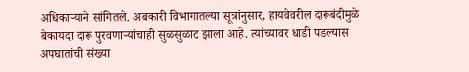अधिकाऱ्याने सांगितले. अबकारी विभागातल्या सूत्रांनुसार, हायवेवरील दारूबंदीमुळे बेकायदा दारू पुरवणाऱ्यांचाही सुळसुळाट झाला आहे. त्यांच्यावर धाडी पडल्यास अपघातांची संख्या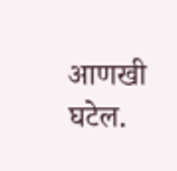आणखी घटेल.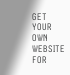GET YOUR OWN WEBSITE
FOR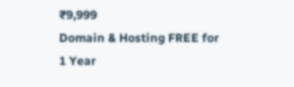₹9,999
Domain & Hosting FREE for 1 Year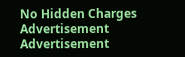No Hidden Charges
Advertisement
Advertisement